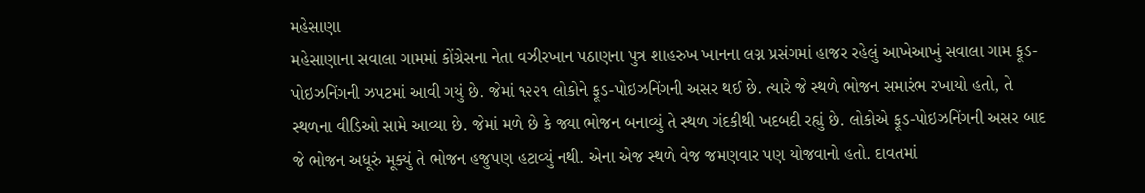મહેસાણા
મહેસાણાના સવાલા ગામમાં કોંગ્રેસના નેતા વઝીરખાન પઠાણના પુત્ર શાહરુખ ખાનના લગ્ન પ્રસંગમાં હાજર રહેલું આખેઆખું સવાલા ગામ ફૂડ-પોઇઝનિંગની ઝપટમાં આવી ગયું છે. જેમાં ૧૨૨૧ લોકોને ફૂડ-પોઇઝનિંગની અસર થઈ છે. ત્યારે જે સ્થળે ભોજન સમારંભ રખાયો હતો, તે સ્થળના વીડિઓ સામે આવ્યા છે. જેમાં મળે છે કે જ્યા ભોજન બનાવ્યું તે સ્થળ ગંદકીથી ખદબદી રહ્યું છે. લોકોએ ફૂડ-પોઇઝનિંગની અસર બાદ જે ભોજન અધૂરું મૂક્યું તે ભોજન હજુપણ હટાવ્યું નથી. એના એજ સ્થળે વેજ જમણવાર પણ યોજવાનો હતો. દાવતમાં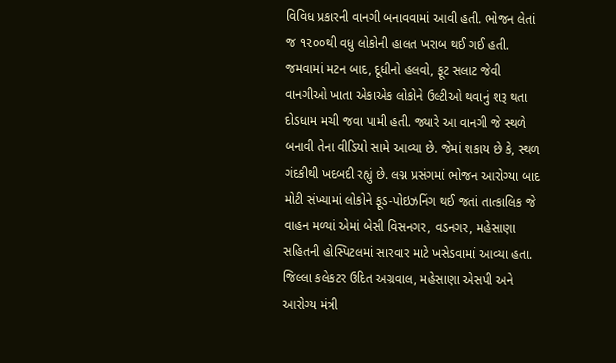વિવિધ પ્રકારની વાનગી બનાવવામાં આવી હતી. ભોજન લેતાં જ ૧૨૦૦થી વધુ લોકોની હાલત ખરાબ થઈ ગઈ હતી. જમવામાં મટન બાદ, દૂધીનો હલવો, ફૂટ સલાટ જેવી વાનગીઓ ખાતા એકાએક લોકોને ઉલ્ટીઓ થવાનું શરૂ થતા દોડધામ મચી જવા પામી હતી. જ્યારે આ વાનગી જે સ્થળે બનાવી તેના વીડિયો સામે આવ્યા છે. જેમાં શકાય છે કે, સ્થળ ગંદકીથી ખદબદી રહ્યું છે. લગ્ન પ્રસંગમાં ભોજન આરોગ્યા બાદ મોટી સંખ્યામાં લોકોને ફૂડ-પોઇઝનિંગ થઈ જતાં તાત્કાલિક જે વાહન મળ્યાં એમાં બેસી વિસનગર, વડનગર, મહેસાણા સહિતની હોસ્પિટલમાં સારવાર માટે ખસેડવામાં આવ્યા હતા. જિલ્લા કલેકટર ઉદિત અગ્રવાલ, મહેસાણા એસપી અને આરોગ્ય મંત્રી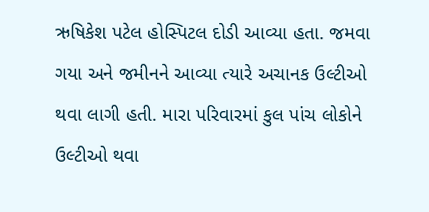ઋષિકેશ પટેલ હોસ્પિટલ દોડી આવ્યા હતા. જમવા ગયા અને જમીનને આવ્યા ત્યારે અચાનક ઉલ્ટીઓ થવા લાગી હતી. મારા પરિવારમાં કુલ પાંચ લોકોને ઉલ્ટીઓ થવા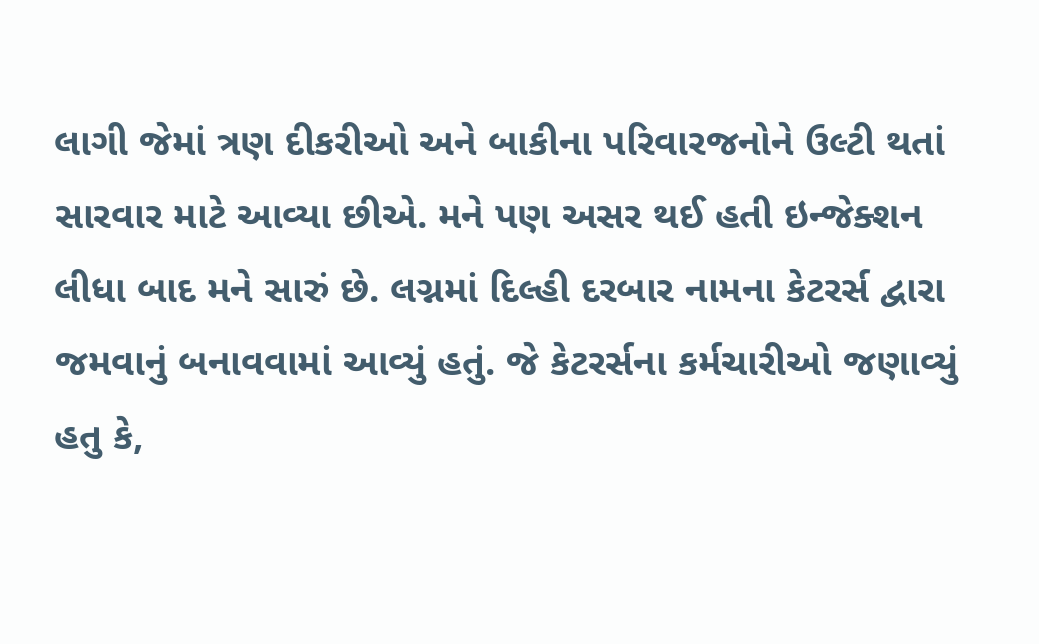લાગી જેમાં ત્રણ દીકરીઓ અને બાકીના પરિવારજનોને ઉલ્ટી થતાં સારવાર માટે આવ્યા છીએ. મને પણ અસર થઈ હતી ઇન્જેક્શન લીધા બાદ મને સારું છે. લગ્નમાં દિલ્હી દરબાર નામના કેટરર્સ દ્વારા જમવાનું બનાવવામાં આવ્યું હતું. જે કેટરર્સના કર્મચારીઓ જણાવ્યું હતુ કે,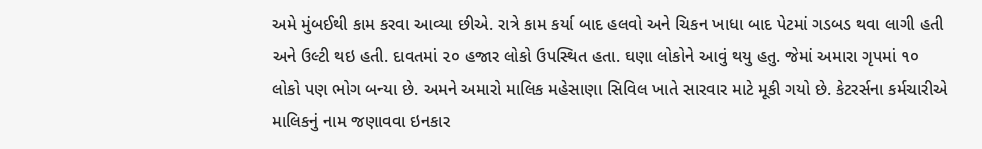અમે મુંબઈથી કામ કરવા આવ્યા છીએ. રાત્રે કામ કર્યા બાદ હલવો અને ચિકન ખાધા બાદ પેટમાં ગડબડ થવા લાગી હતી અને ઉલ્ટી થઇ હતી. દાવતમાં ૨૦ હજાર લોકો ઉપસ્થિત હતા. ઘણા લોકોને આવું થયુ હતુ. જેમાં અમારા ગૃપમાં ૧૦ લોકો પણ ભોગ બન્યા છે. અમને અમારો માલિક મહેસાણા સિવિલ ખાતે સારવાર માટે મૂકી ગયો છે. કેટરર્સના કર્મચારીએ માલિકનું નામ જણાવવા ઇનકાર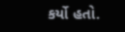કર્યો હતો.